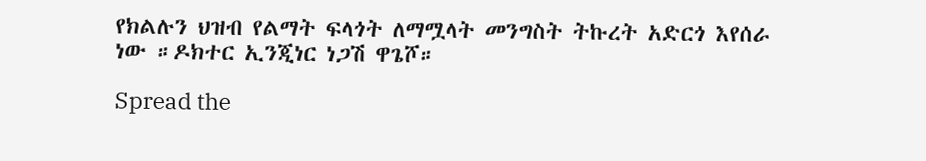የክልሉን ህዝብ የልማት ፍላጎት ለማሟላት መንግስት ትኩረት አድርጎ እየሰራ ነው ።ዶክተር ኢንጂነር ነጋሽ ዋጌሾ።

Spread the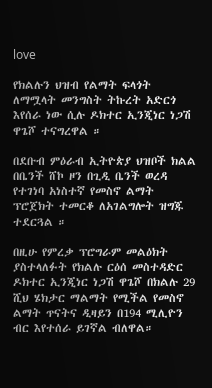love

የክልሉን ህዝብ የልማት ፍላጎት ለማሟላት መንግስት ትኩረት አድርጎ እየሰራ ነው ሲሉ ዶክተር ኢንጂነር ነጋሽ ዋጌሾ ተናግረዋል ።

በደቡብ ምዕራብ ኢትዮጵያ ህዝቦች ክልል በቤንች ሸኮ ዞን በጊዲ ቤንች ወረዳ የተገነባ አነስተኛ የመስኖ ልማት ፕሮጀክት ተመርቆ ለአገልግሎት ዝግጁ ተደርጓል ።

በዚሁ የምረቃ ፕሮግራም መልዕክት ያስተላለፉት የክልሉ ርዕሰ መስተዳድር ዶክተር ኢንጂነር ነጋሽ ዋጌሾ በክልሉ 29 ሺህ ሄክታር ማልማት የሚችል የመስኖ ልማት ጥናትና ዲዛይን በ194 ሚሊዮን ብር እየተሰራ ይገኛል ብለዋል።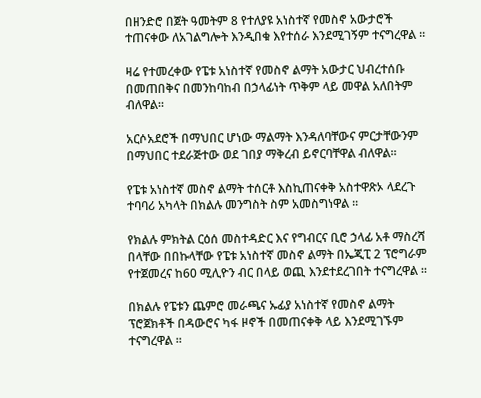በዘንድሮ በጀት ዓመትም 8 የተለያዩ አነስተኛ የመስኖ አውታሮች ተጠናቀው ለአገልግሎት እንዲበቁ እየተሰራ እንደሚገኝም ተናግረዋል ።

ዛሬ የተመረቀው የፔቱ አነስተኛ የመስኖ ልማት አውታር ህብረተሰቡ በመጠበቅና በመንከባከብ በኃላፊነት ጥቅም ላይ መዋል አለበትም ብለዋል።

አርሶአደሮች በማህበር ሆነው ማልማት እንዳለባቸውና ምርታቸውንም በማህበር ተደራጅተው ወደ ገበያ ማቅረብ ይኖርባቸዋል ብለዋል።

የፔቱ አነስተኛ መስኖ ልማት ተሰርቶ እስኪጠናቀቅ አስተዋጽኦ ላደረጉ ተባባሪ አካላት በክልሉ መንግስት ስም አመስግነዋል ።

የክልሉ ምክትል ርዕሰ መስተዳድር እና የግብርና ቢሮ ኃላፊ አቶ ማስረሻ በላቸው በበኩላቸው የፔቱ አነስተኛ መስኖ ልማት በኤጂፒ 2 ፕሮግራም የተጀመረና ከ60 ሚሊዮን ብር በላይ ወጪ እንደተደረገበት ተናግረዋል ።

በክልሉ የፔቱን ጨምሮ መራጫና ኡፊያ አነስተኛ የመስኖ ልማት ፕሮጀክቶች በዳውሮና ካፋ ዞኖች በመጠናቀቅ ላይ እንደሚገኙም ተናግረዋል ።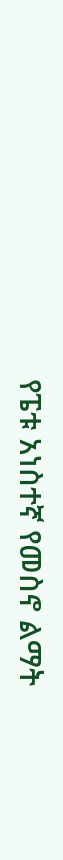የፔቱ አነስተኛ የመስኖ ልማት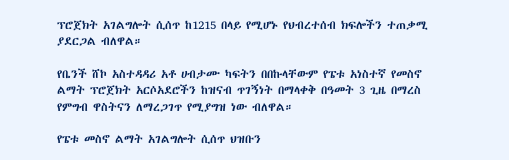ፕሮጀክት አገልግሎት ሲሰጥ ከ1215 በላይ የሚሆኑ የህብረተሰብ ክፍሎችን ተጠቃሚ ያደርጋል ብለዋል።

የቤንች ሸኮ አስተዳዳሪ አቶ ሀብታሙ ካፍትን በበኩላቸውም የፔቱ አነስተኛ የመስኖ ልማት ፕሮጀክት አርሶአደሮችን ከዝናብ ጥገኝነት በማላቀቅ በዓመት 3 ጊዜ በማረስ የምግብ ዋስትናን ለማረጋገጥ የሚያግዝ ነው ብለዋል።

የፔቱ መስኖ ልማት አገልግሎት ሲሰጥ ህዝቡን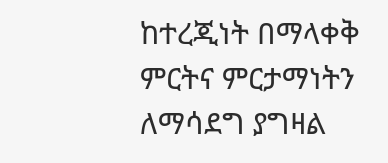ከተረጂነት በማላቀቅ ምርትና ምርታማነትን ለማሳደግ ያግዛል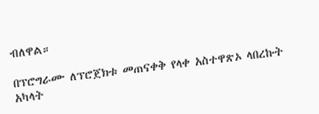ብለዋል።

በፕሮግራሙ ለፕሮጀክቱ መጠናቀቅ የላቀ አስተዋጽኦ ላበረኩት አካላት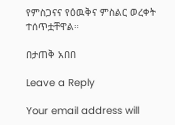የምስጋናና የዕዉቅና ምስልር ወረቀት ተሰጥቷቸዋል።

በታጠቅ አበበ

Leave a Reply

Your email address will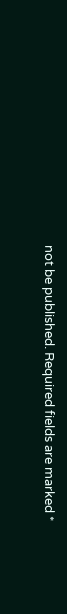not be published. Required fields are marked *